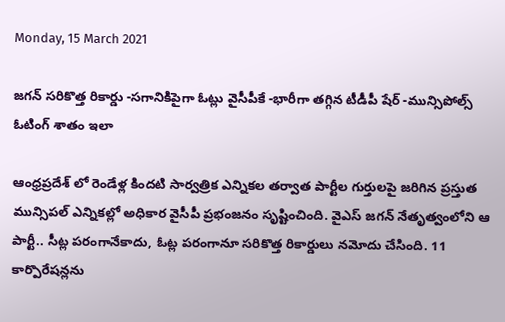Monday, 15 March 2021

జగన్ సరికొత్త రికార్డు -సగానికిపైగా ఓట్లు వైసీపీకే -భారీగా తగ్గిన టీడీపీ షేర్ -మున్సిపోల్స్ ఓటింగ్ శాతం ఇలా

ఆంధ్రప్రదేశ్ లో రెండేళ్ల కిందటి సార్వత్రిక ఎన్నికల తర్వాత పార్టీల గుర్తులపై జరిగిన ప్రస్తుత మున్సిపల్ ఎన్నికల్లో అధికార వైసీపీ ప్రభంజనం సృష్టించింది. వైఎస్ జగన్ నేతృత్వంలోని ఆ పార్టీ.. సీట్ల పరంగానేకాదు, ఓట్ల పరంగానూ సరికొత్త రికార్డులు నమోదు చేసింది. 11 కార్పొరేషన్లను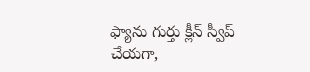ఫ్యాను గుర్తు క్లీన్ స్వీప్ చేయగా,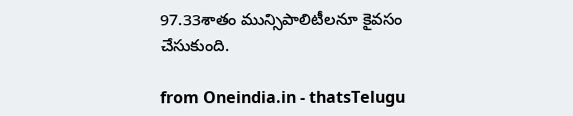97.33శాతం మున్సిపాలిటీలనూ కైవసం చేసుకుంది.

from Oneindia.in - thatsTelugu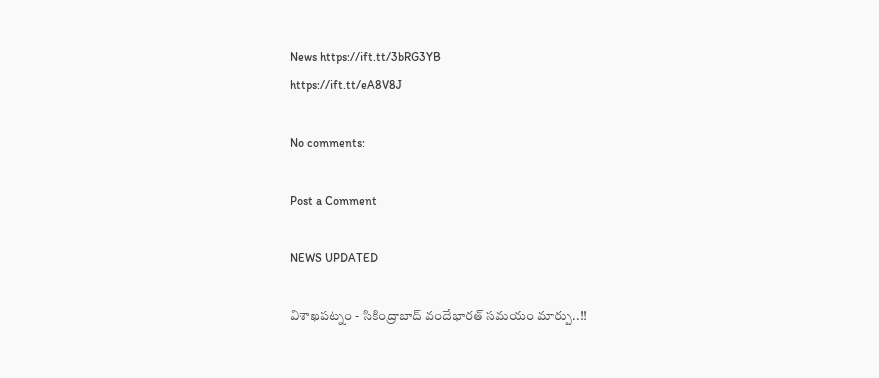News https://ift.tt/3bRG3YB
https://ift.tt/eA8V8J

No comments:

Post a Comment

NEWS UPDATED

విశాఖపట్నం - సికింద్రాబాద్ వందేభారత్ సమయం మార్పు..!!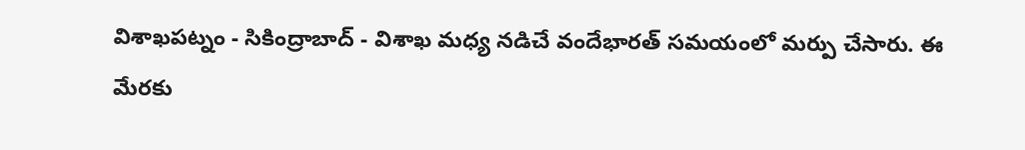విశాఖపట్నం - సికింద్రాబాద్ - విశాఖ మధ్య నడిచే వందేభారత్ సమయంలో మర్పు చేసారు. ఈ మేరకు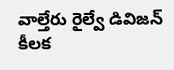వాల్తేరు రైల్వే డివిజన్ కీలక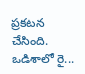ప్రకటన చేసింది. ఒడిశాలో రై...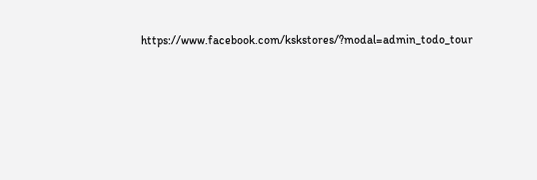https://www.facebook.com/kskstores/?modal=admin_todo_tour